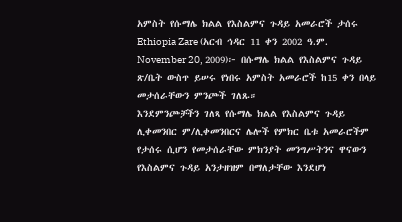አምስት የሱማሌ ክልል የእስልምና ጉዳይ አመራሮች ታሰሩ
Ethiopia Zare (አርብ ኅዳር 11 ቀን 2002 ዓ.ም. November 20, 2009)፦ በሱማሌ ክልል የእስልምና ጉዳይ ጽ/ቤት ውስጥ ይሠሩ የነበሩ አምስት አመራሮች ከ15 ቀን በላይ መታሰራቸውን ምንጮች ገለጹ።
እንደምንጮቻችን ገለጻ የሱማሌ ክልል የእስልምና ጉዳይ ሊቀመንበር ም/ሊቀመንበርና ሌሎች የምክር ቤቱ አመራሮችም የታሰሩ ሲሆን የመታሰራቸው ምክንያት መንግሥትንና ዋናውን የእስልምና ጉዳይ አንታዘዝም በማለታቸው እንደሆነ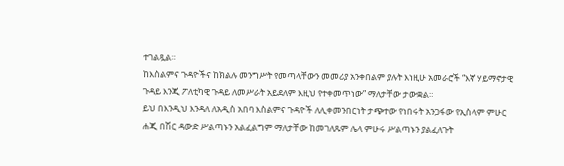ተገልጿል።
ከእስልምና ጉዳዮችና ከክልሉ መንግሥት የመጣላቸውን መመሪያ አንቀበልም ያሉት እነዚሁ አመራሮች “እኛ ሃይማኖታዊ ጉዳይ እንጂ ፖለቲካዊ ጉዳይ ለመሥራት አይደለም እዚህ የተቀመጥነው” ማለታቸው ታውቋል።
ይህ በእንዲህ እንዳለ ለአዲስ አበባ እስልምና ጉዳዮች ለሊቀመንበርነት ታጭተው የነበሩት አንጋፋው የኢስላም ምሁር ሐጂ በሽር ዳውድ ሥልጣኑን አልፈልግም ማለታቸው ከመገለጹም ሌላ ምሁሩ ሥልጣኑን ያልፈለጉት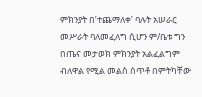ምክንያት በ’ተጨማለቀ’ ባሉት አሠራር መሥራት ባለመፈለግ ሲሆን ም/ቤቱ ግን በጤና መታወክ ምክንያት አልፈልግም ብለዋል የሚል መልስ ሰጥቶ በምትካቸው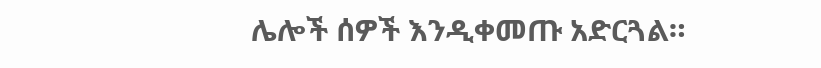ሌሎች ሰዎች እንዲቀመጡ አድርጓል።